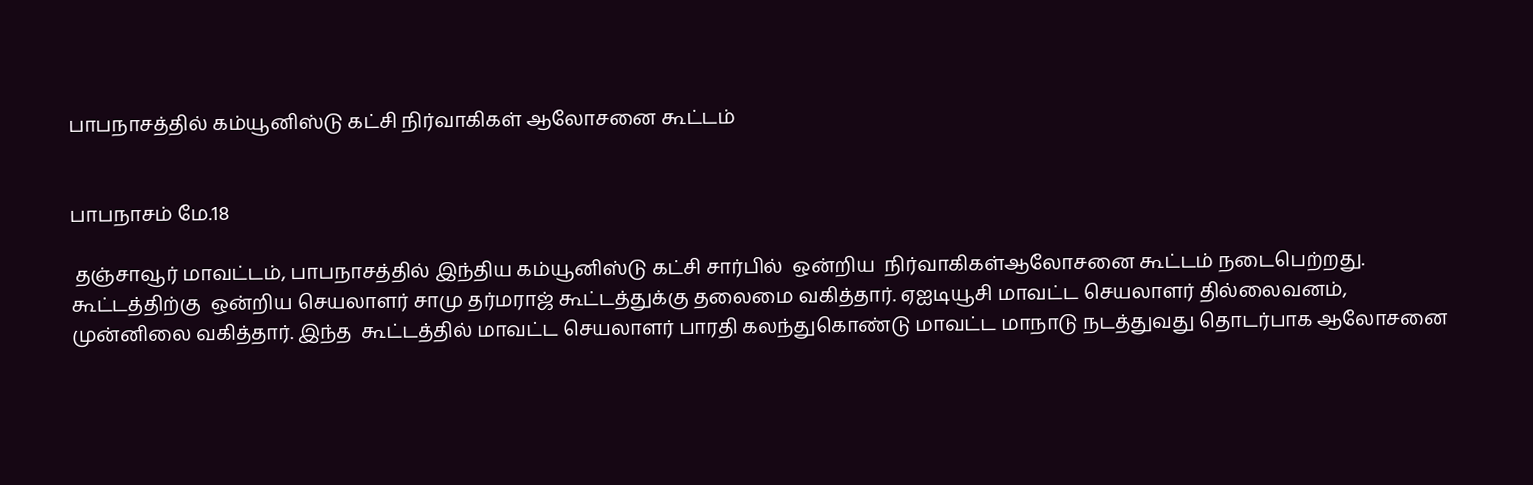பாபநாசத்தில் கம்யூனிஸ்டு கட்சி நிர்வாகிகள் ஆலோசனை கூட்டம்


பாபநாசம் மே.18

 தஞ்சாவூர் மாவட்டம், பாபநாசத்தில் இந்திய கம்யூனிஸ்டு கட்சி சார்பில்  ஒன்றிய  நிர்வாகிகள்ஆலோசனை கூட்டம் நடைபெற்றது. கூட்டத்திற்கு  ஒன்றிய செயலாளர் சாமு தர்மராஜ் கூட்டத்துக்கு தலைமை வகித்தார். ஏஐடியூசி மாவட்ட செயலாளர் தில்லைவனம், முன்னிலை வகித்தார். இந்த  கூட்டத்தில் மாவட்ட செயலாளர் பாரதி கலந்துகொண்டு மாவட்ட மாநாடு நடத்துவது தொடர்பாக ஆலோசனை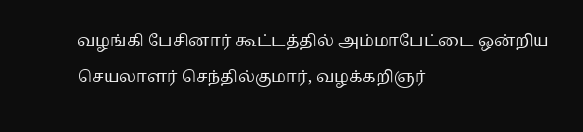வழங்கி பேசினார் கூட்டத்தில் அம்மாபேட்டை ஒன்றிய செயலாளர் செந்தில்குமார், வழக்கறிஞர்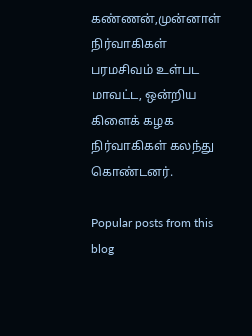கண்ணன்,முன்னாள் நிர்வாகிகள் பரமசிவம் உள்பட  மாவட்ட, ஒன்றிய கிளைக் கழக நிர்வாகிகள் கலந்து கொண்டனர்.

Popular posts from this blog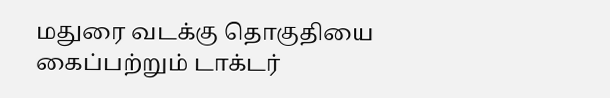மதுரை வடக்கு தொகுதியை கைப்பற்றும் டாக்டர்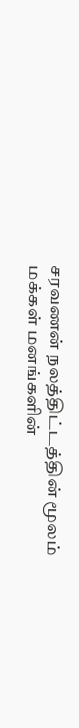சரவணன் நலத்திட்டத்தின் மூலம் மக்கள் மனங்களின்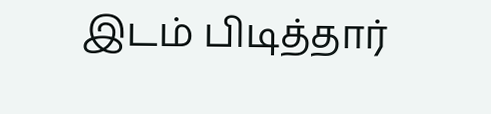இடம் பிடித்தார்